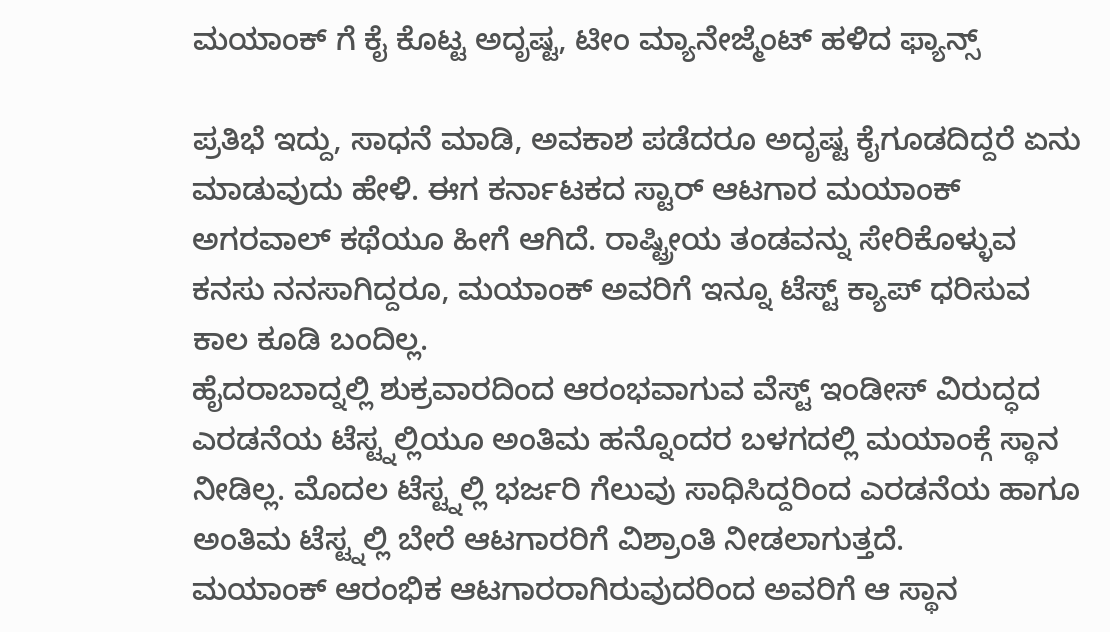ಮಯಾಂಕ್ ಗೆ ಕೈ ಕೊಟ್ಟ ಅದೃಷ್ಟ, ಟೀಂ ಮ್ಯಾನೇಜ್ಮೆಂಟ್ ಹಳಿದ ಫ್ಯಾನ್ಸ್

ಪ್ರತಿಭೆ ಇದ್ದು, ಸಾಧನೆ ಮಾಡಿ, ಅವಕಾಶ ಪಡೆದರೂ ಅದೃಷ್ಟ ಕೈಗೂಡದಿದ್ದರೆ ಏನು ಮಾಡುವುದು ಹೇಳಿ. ಈಗ ಕರ್ನಾಟಕದ ಸ್ಟಾರ್ ಆಟಗಾರ ಮಯಾಂಕ್ ಅಗರವಾಲ್ ಕಥೆಯೂ ಹೀಗೆ ಆಗಿದೆ. ರಾಷ್ಟ್ರೀಯ ತಂಡವನ್ನು ಸೇರಿಕೊಳ್ಳುವ ಕನಸು ನನಸಾಗಿದ್ದರೂ, ಮಯಾಂಕ್ ಅವರಿಗೆ ಇನ್ನೂ ಟೆಸ್ಟ್ ಕ್ಯಾಪ್ ಧರಿಸುವ ಕಾಲ ಕೂಡಿ ಬಂದಿಲ್ಲ.
ಹೈದರಾಬಾದ್ನಲ್ಲಿ ಶುಕ್ರವಾರದಿಂದ ಆರಂಭವಾಗುವ ವೆಸ್ಟ್ ಇಂಡೀಸ್ ವಿರುದ್ಧದ ಎರಡನೆಯ ಟೆಸ್ಟ್ನಲ್ಲಿಯೂ ಅಂತಿಮ ಹನ್ನೊಂದರ ಬಳಗದಲ್ಲಿ ಮಯಾಂಕ್ಗೆ ಸ್ಥಾನ ನೀಡಿಲ್ಲ. ಮೊದಲ ಟೆಸ್ಟ್ನಲ್ಲಿ ಭರ್ಜರಿ ಗೆಲುವು ಸಾಧಿಸಿದ್ದರಿಂದ ಎರಡನೆಯ ಹಾಗೂ ಅಂತಿಮ ಟೆಸ್ಟ್ನಲ್ಲಿ ಬೇರೆ ಆಟಗಾರರಿಗೆ ವಿಶ್ರಾಂತಿ ನೀಡಲಾಗುತ್ತದೆ.
ಮಯಾಂಕ್ ಆರಂಭಿಕ ಆಟಗಾರರಾಗಿರುವುದರಿಂದ ಅವರಿಗೆ ಆ ಸ್ಥಾನ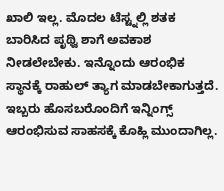ಖಾಲಿ ಇಲ್ಲ. ಮೊದಲ ಟೆಸ್ಟ್ನಲ್ಲಿ ಶತಕ ಬಾರಿಸಿದ ಪೃಥ್ವಿ ಶಾಗೆ ಅವಕಾಶ ನೀಡಲೇಬೇಕು. ಇನ್ನೊಂದು ಆರಂಭಿಕ ಸ್ಥಾನಕ್ಕೆ ರಾಹುಲ್ ತ್ಯಾಗ ಮಾಡಬೇಕಾಗುತ್ತದೆ. ಇಬ್ಬರು ಹೊಸಬರೊಂದಿಗೆ ಇನ್ನಿಂಗ್ಸ್ ಆರಂಭಿಸುವ ಸಾಹಸಕ್ಕೆ ಕೊಹ್ಲಿ ಮುಂದಾಗಿಲ್ಲ.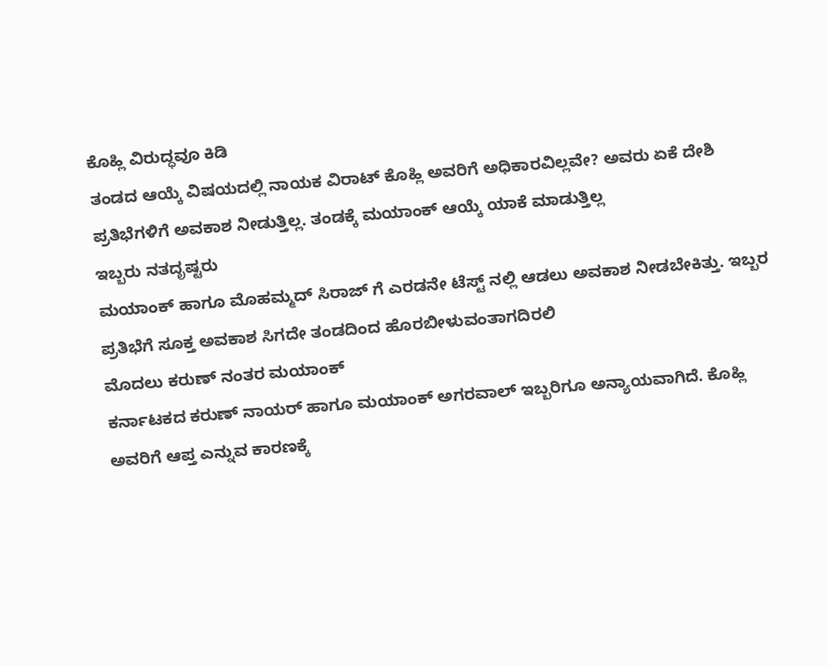ಕೊಹ್ಲಿ ವಿರುದ್ಧವೂ ಕಿಡಿ
ತಂಡದ ಆಯ್ಕೆ ವಿಷಯದಲ್ಲಿ ನಾಯಕ ವಿರಾಟ್ ಕೊಹ್ಲಿ ಅವರಿಗೆ ಅಧಿಕಾರವಿಲ್ಲವೇ? ಅವರು ಏಕೆ ದೇಶಿ ಪ್ರತಿಭೆಗಳಿಗೆ ಅವಕಾಶ ನೀಡುತ್ತಿಲ್ಲ. ತಂಡಕ್ಕೆ ಮಯಾಂಕ್ ಆಯ್ಕೆ ಯಾಕೆ ಮಾಡುತ್ತಿಲ್ಲ
ಇಬ್ಬರು ನತದೃಷ್ಟರು
ಮಯಾಂಕ್ ಹಾಗೂ ಮೊಹಮ್ಮದ್ ಸಿರಾಜ್ ಗೆ ಎರಡನೇ ಟೆಸ್ಟ್ ನಲ್ಲಿ ಆಡಲು ಅವಕಾಶ ನೀಡಬೇಕಿತ್ತು. ಇಬ್ಬರ ಪ್ರತಿಭೆಗೆ ಸೂಕ್ತ ಅವಕಾಶ ಸಿಗದೇ ತಂಡದಿಂದ ಹೊರಬೀಳುವಂತಾಗದಿರಲಿ
ಮೊದಲು ಕರುಣ್ ನಂತರ ಮಯಾಂಕ್
ಕರ್ನಾಟಕದ ಕರುಣ್ ನಾಯರ್ ಹಾಗೂ ಮಯಾಂಕ್ ಅಗರವಾಲ್ ಇಬ್ಬರಿಗೂ ಅನ್ಯಾಯವಾಗಿದೆ. ಕೊಹ್ಲಿ ಅವರಿಗೆ ಆಪ್ತ ಎನ್ನುವ ಕಾರಣಕ್ಕೆ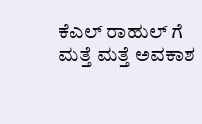ಕೆಎಲ್ ರಾಹುಲ್ ಗೆ ಮತ್ತೆ ಮತ್ತೆ ಅವಕಾಶ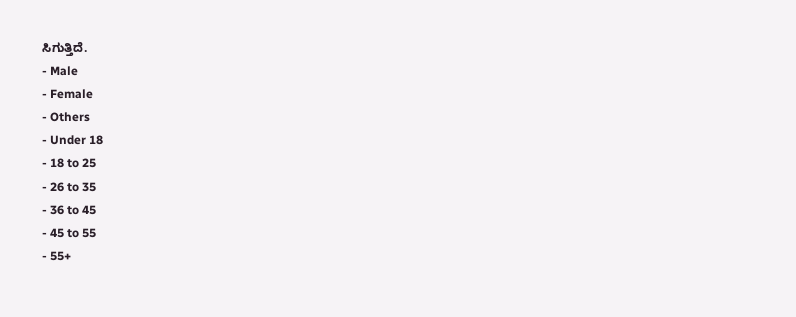ಸಿಗುತ್ತಿದೆ.
- Male
- Female
- Others
- Under 18
- 18 to 25
- 26 to 35
- 36 to 45
- 45 to 55
- 55+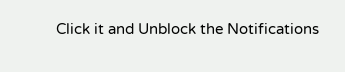Click it and Unblock the Notifications